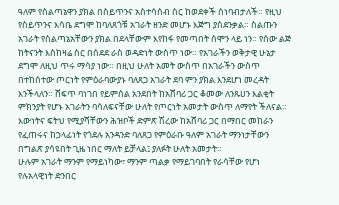ዓለም የስልጣኔዋን ያክል በስይጥንና አስተሳሰብ ስር ከወደቀች ሰነባብታለች። የዚህ የስይጥንና እሳቤ ደግሞ ከባለጸጎቹ አገራት ዘንድ መሆኑ እጅግ ያስደንቃል። ስልጡን አገራት የስልጣኔአቸውን ያክል በደላቸውም እየከፋ የመጣበት ሰሞን ላይ ነን። የሰው ልጅ ከትናንት እስከዛሬ ስር በሰደደ ራስ ወዳድነት ውስጥ ነው። የአገራችን ወቅታዊ ሁኔታ ደግሞ ለዚህ ጥሩ ማሳያ ነው። በዚህ ሁለት አመት ውስጥ በአገራችን ውስጥ በተከሰተው ጦርነት የምዕራባውያኑ ባለጸጋ አገራት ደባ ምን ያክል እንደሆነ መረዳት እንችላለን። ሸፍጥ ባነገበ የይምሰል አንደበት ከአሸባሪ ጋር ቆመው ለንጹሀን እልቂት ምክንያት የሆኑ አገራትን ባሳለፍናቸው ሁለት የጦርነት አመታት ውስጥ ለማየት ችለናል። እውነትና ፍትህ የሚያሻቸውን ሕዝቦች ድምጽ ሽረው ከአሸባሪ ጋር በማበር መከራን የፈጠሩና ከኃላፊነት የጎደሉ አንዳንድ ባለጸጋ የምዕራቡ ዓለም አገራት ማንነታቸውን በግልጽ ያሳዩበት ጊዜ ነበር ማለት ይቻላል፤ ያለፉት ሁለት አመታት።
ሁሉም አገራት ማንም የማይነካው፣ ማንም ጣልቃ የማይገባበት የራሳቸው የሆነ የሉአላዊነት ድንበር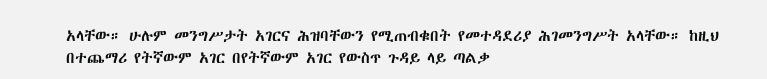አላቸው። ሁሉም መንግሥታት አገርና ሕዝባቸውን የሚጠብቁበት የመተዳደሪያ ሕገመንግሥት አላቸው። ከዚህ በተጨማሪ የትኛውም አገር በየትኛውም አገር የውስጥ ጉዳይ ላይ ጣልቃ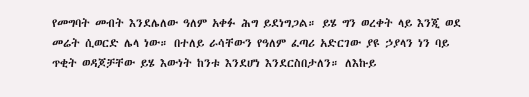የመግባት መብት እንደሌለው ዓለም አቀፉ ሕግ ይደነግጋል። ይሄ ግን ወረቀት ላይ እንጂ ወደ መሬት ሲወርድ ሌላ ነው። በተለይ ራሳቸውን የዓለም ፈጣሪ አድርገው ያዩ ኃያላን ነን ባይ ጥቂት ወዳጆቻቸው ይሄ እውነት ከንቱ እንደሆነ እንደርስበታለን። ለእኩይ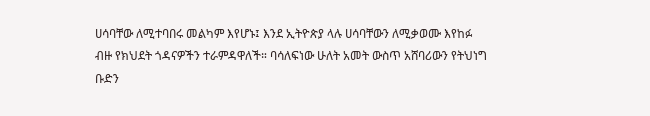ሀሳባቸው ለሚተባበሩ መልካም እየሆኑ፤ እንደ ኢትዮጵያ ላሉ ሀሳባቸውን ለሚቃወሙ እየከፉ ብዙ የክህደት ጎዳናዎችን ተራምዳዋለች። ባሳለፍነው ሁለት አመት ውስጥ አሸባሪውን የትህነግ ቡድን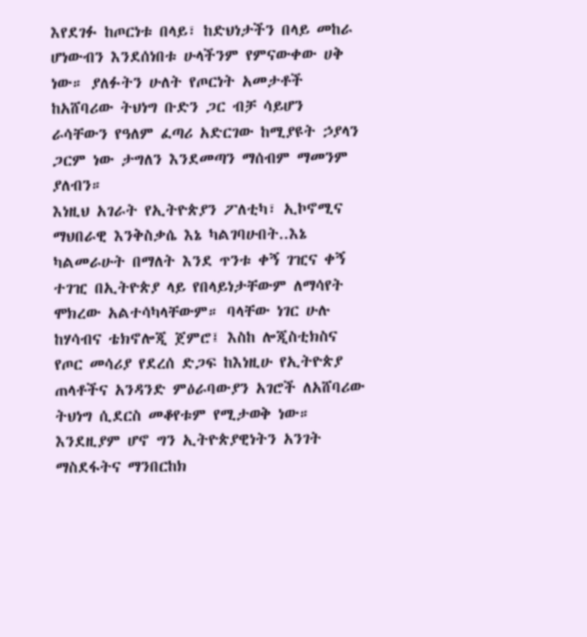እየደገፉ ከጦርነቱ በላይ፣ ከድህነታችን በላይ መከራ ሆነውብን እንደሰነበቱ ሁላችንም የምናውቀው ሀቅ ነው። ያለፉትን ሁለት የጦርነት አመታቶች ከአሸባሪው ትህነግ ቡድን ጋር ብቻ ሳይሆን ራሳቸውን የዓለም ፈጣሪ አድርገው ከሚያዩት ኃያላን ጋርም ነው ታግለን እንደመጣን ማሰብም ማመንም ያለብን።
እነዚህ አገራት የኢትዮጵያን ፖለቲካ፣ ኢኮኖሚና ማህበራዊ እንቅስቃሴ እኔ ካልገባሁበት..እኔ ካልመራሁት በማለት እንደ ጥንቱ ቀኝ ገዢና ቀኝ ተገዢ በኢትዮጵያ ላይ የበላይነታቸውም ለማሳየት ሞክረው አልተሳካላቸውም። ባላቸው ነገር ሁሉ ከሃሳብና ቴክኖሎጂ ጀምሮ፤ እስከ ሎጂስቲክስና የጦር መሳሪያ የደረሰ ድጋፍ ከእነዚሁ የኢትዮጵያ ጠላቶችና አንዳንድ ምዕራባውያን አገሮች ለአሸባሪው ትህነግ ሲደርስ መቆየቱም የሚታወቅ ነው። እንደዚያም ሆኖ ግን ኢትዮጵያዊነትን አንገት ማስደፋትና ማንበርከክ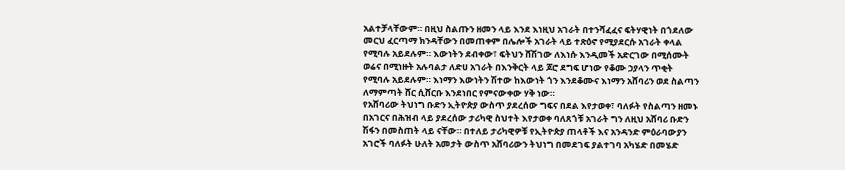አልተቻላቸውም። በዚህ ስልጡን ዘመን ላይ እንደ እነዚህ አገራት በተንሻፈፈና ፍትሃዊነት በጎደለው መርህ ፈርጣማ ክንዳቸውን በመጠቀም በሌሎች አገራት ላይ ተጽዕኖ የሚያደርሱ አገራት ቀላል የሚባሉ አይደሉም። እውነትን ደብቀው፣ ፍትህን ሸሽገው ለእነሱ እንዲመች አድርገው በሚሰሙት ወሬና በሚነዙት አሉባልታ ለድሀ አገራት በእንቅርት ላይ ጆሮ ደግፍ ሆነው የቆሙ ኃያላን ጥቂት የሚባሉ አይደሉም። እነማን እውነትን ሽተው ከእውነት ጎን እንደቆሙና እነማን አሸባሪን ወደ ስልጣን ለማምጣት ሸር ሲሸርቡ እንደነበር የምናውቀው ሃቅ ነው።
የአሸባሪው ትህነግ ቡድን ኢትዮጵያ ውስጥ ያደረሰው ግፍና በደል እየታወቀ፣ ባለፉት የስልጣን ዘመኑ በአገርና በሕዝብ ላይ ያደረሰው ታሪካዊ ስህተት እየታወቀ ባለጸጎቹ አገራት ግን ለዚህ አሸባሪ ቡድን ሽፋን በመስጠት ላይ ናቸው። በተለይ ታሪካዊዎቹ የኢትዮጵያ ጠላቶች እና አንዳንድ ምዕራባውያን አገሮች ባለፉት ሁለት አመታት ውስጥ አሸባሪውን ትህነግ በመደገፍ ያልተገባ አካሄድ በመሄድ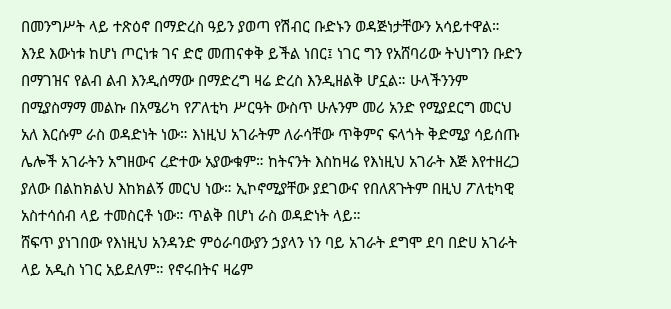በመንግሥት ላይ ተጽዕኖ በማድረስ ዓይን ያወጣ የሽብር ቡድኑን ወዳጅነታቸውን አሳይተዋል። እንደ እውነቱ ከሆነ ጦርነቱ ገና ድሮ መጠናቀቅ ይችል ነበር፤ ነገር ግን የአሸባሪው ትህነግን ቡድን በማገዝና የልብ ልብ እንዲሰማው በማድረግ ዛሬ ድረስ እንዲዘልቅ ሆኗል። ሁላችንንም በሚያስማማ መልኩ በአሜሪካ የፖለቲካ ሥርዓት ውስጥ ሁሉንም መሪ አንድ የሚያደርግ መርህ አለ እርሱም ራስ ወዳድነት ነው። እነዚህ አገራትም ለራሳቸው ጥቅምና ፍላጎት ቅድሚያ ሳይሰጡ ሌሎች አገራትን አግዘውና ረድተው አያውቁም። ከትናንት እስከዛሬ የእነዚህ አገራት እጅ እየተዘረጋ ያለው በልከክልህ እከክልኝ መርህ ነው። ኢኮኖሚያቸው ያደገውና የበለጸጉትም በዚህ ፖለቲካዊ አስተሳሰብ ላይ ተመስርቶ ነው። ጥልቅ በሆነ ራስ ወዳድነት ላይ።
ሸፍጥ ያነገበው የእነዚህ አንዳንድ ምዕራባውያን ኃያላን ነን ባይ አገራት ደግሞ ደባ በድሀ አገራት ላይ አዲስ ነገር አይደለም። የኖሩበትና ዛሬም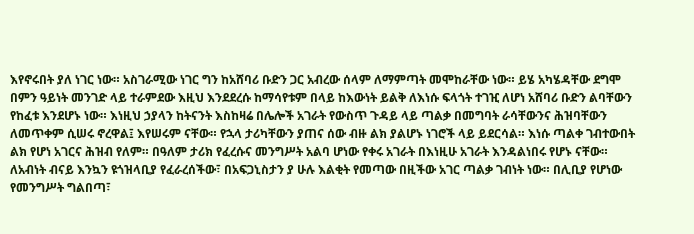እየኖሩበት ያለ ነገር ነው። አስገራሚው ነገር ግን ከአሸባሪ ቡድን ጋር አብረው ሰላም ለማምጣት መሞከራቸው ነው። ይሄ አካሄዳቸው ደግሞ በምን ዓይነት መንገድ ላይ ተራምደው እዚህ እንደደረሱ ከማሳየቱም በላይ ከእውነት ይልቅ ለእነሱ ፍላጎት ተገዢ ለሆነ አሸባሪ ቡድን ልባቸውን የከፈቱ እንደሆኑ ነው። እነዚህ ኃያላን ከትናንት እስከዛሬ በሌሎች አገራት የውስጥ ጉዳይ ላይ ጣልቃ በመግባት ራሳቸውንና ሕዝባቸውን ለመጥቀም ሲሠሩ ኖረዋል፤ እየሠሩም ናቸው። የኋላ ታሪካቸውን ያጠና ሰው ብዙ ልክ ያልሆኑ ነገሮች ላይ ይደርሳል። እነሱ ጣልቀ ገብተውበት ልክ የሆነ አገርና ሕዝብ የለም። በዓለም ታሪክ የፈረሱና መንግሥት አልባ ሆነው የቀሩ አገራት በእነዚሁ አገራት እንዳልነበሩ የሆኑ ናቸው። ለአብነት ብናይ እንኳን ዩጎዝላቢያ የፈራረሰችው፣ በአፍጋኒስታን ያ ሁሉ እልቂት የመጣው በዚችው አገር ጣልቃ ገብነት ነው። በሊቢያ የሆነው የመንግሥት ግልበጣ፣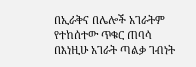በኢራቅና በሌሎች አገራትም የተከሰተው ጥቁር ጠባሳ በእነዚሁ አገራት ጣልቃ ገብነት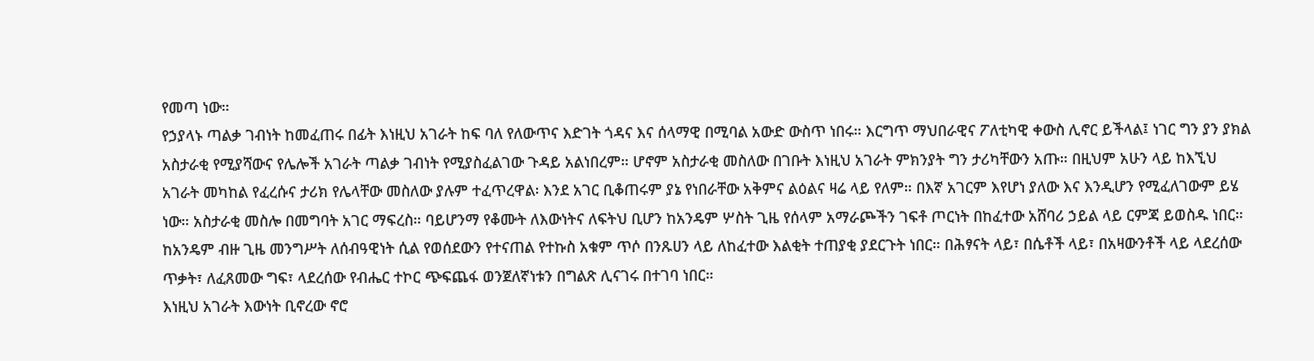የመጣ ነው።
የኃያላኑ ጣልቃ ገብነት ከመፈጠሩ በፊት እነዚህ አገራት ከፍ ባለ የለውጥና እድገት ጎዳና እና ሰላማዊ በሚባል አውድ ውስጥ ነበሩ። እርግጥ ማህበራዊና ፖለቲካዊ ቀውስ ሊኖር ይችላል፤ ነገር ግን ያን ያክል አስታራቂ የሚያሻውና የሌሎች አገራት ጣልቃ ገብነት የሚያስፈልገው ጉዳይ አልነበረም። ሆኖም አስታራቂ መስለው በገቡት እነዚህ አገራት ምክንያት ግን ታሪካቸውን አጡ። በዚህም አሁን ላይ ከእኚህ አገራት መካከል የፈረሱና ታሪክ የሌላቸው መስለው ያሉም ተፈጥረዋል፡ እንደ አገር ቢቆጠሩም ያኔ የነበራቸው አቅምና ልዕልና ዛሬ ላይ የለም። በእኛ አገርም እየሆነ ያለው እና እንዲሆን የሚፈለገውም ይሄ ነው። አስታራቂ መስሎ በመግባት አገር ማፍረስ። ባይሆንማ የቆሙት ለእውነትና ለፍትህ ቢሆን ከአንዴም ሦስት ጊዜ የሰላም አማራጮችን ገፍቶ ጦርነት በከፈተው አሸባሪ ኃይል ላይ ርምጃ ይወስዱ ነበር። ከአንዴም ብዙ ጊዜ መንግሥት ለሰብዓዊነት ሲል የወሰደውን የተናጠል የተኩስ አቁም ጥሶ በንጹሀን ላይ ለከፈተው እልቂት ተጠያቂ ያደርጉት ነበር። በሕፃናት ላይ፣ በሴቶች ላይ፣ በአዛውንቶች ላይ ላደረሰው ጥቃት፣ ለፈጸመው ግፍ፣ ላደረሰው የብሔር ተኮር ጭፍጨፋ ወንጀለኛነቱን በግልጽ ሊናገሩ በተገባ ነበር።
እነዚህ አገራት እውነት ቢኖረው ኖሮ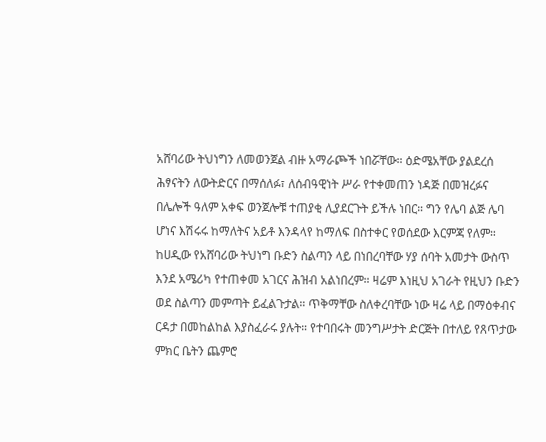አሸባሪው ትህነግን ለመወንጀል ብዙ አማራጮች ነበሯቸው። ዕድሜአቸው ያልደረሰ ሕፃናትን ለውትድርና በማሰለፉ፣ ለሰብዓዊነት ሥራ የተቀመጠን ነዳጅ በመዝረፉና በሌሎች ዓለም አቀፍ ወንጀሎቹ ተጠያቂ ሊያደርጉት ይችሉ ነበር። ግን የሌባ ልጅ ሌባ ሆነና እሽሩሩ ከማለትና አይቶ እንዳላየ ከማለፍ በስተቀር የወሰደው እርምጃ የለም። ከሀዲው የአሸባሪው ትህነግ ቡድን ስልጣን ላይ በነበረባቸው ሃያ ሰባት አመታት ውስጥ እንደ አሜሪካ የተጠቀመ አገርና ሕዝብ አልነበረም። ዛሬም እነዚህ አገራት የዚህን ቡድን ወደ ስልጣን መምጣት ይፈልጉታል። ጥቅማቸው ስለቀረባቸው ነው ዛሬ ላይ በማዕቀብና ርዳታ በመከልከል እያስፈራሩ ያሉት። የተባበሩት መንግሥታት ድርጅት በተለይ የጸጥታው ምክር ቤትን ጨምሮ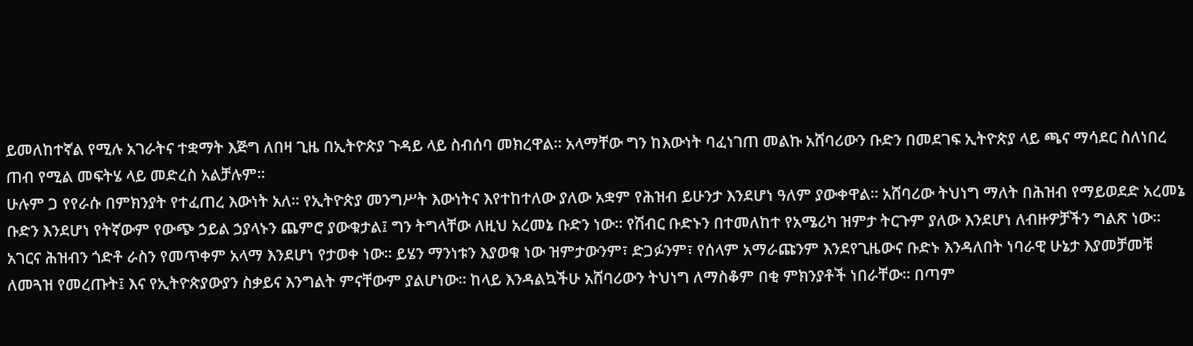ይመለከተኛል የሚሉ አገራትና ተቋማት እጅግ ለበዛ ጊዜ በኢትዮጵያ ጉዳይ ላይ ስብሰባ መክረዋል። አላማቸው ግን ከእውነት ባፈነገጠ መልኩ አሸባሪውን ቡድን በመደገፍ ኢትዮጵያ ላይ ጫና ማሳደር ስለነበረ ጠብ የሚል መፍትሄ ላይ መድረስ አልቻሉም።
ሁሉም ጋ የየራሱ በምክንያት የተፈጠረ እውነት አለ። የኢትዮጵያ መንግሥት እውነትና እየተከተለው ያለው አቋም የሕዝብ ይሁንታ እንደሆነ ዓለም ያውቀዋል። አሸባሪው ትህነግ ማለት በሕዝብ የማይወደድ አረመኔ ቡድን እንደሆነ የትኛውም የውጭ ኃይል ኃያላኑን ጨምሮ ያውቁታል፤ ግን ትግላቸው ለዚህ አረመኔ ቡድን ነው። የሽብር ቡድኑን በተመለከተ የአሜሪካ ዝምታ ትርጉም ያለው እንደሆነ ለብዙዎቻችን ግልጽ ነው። አገርና ሕዝብን ጎድቶ ራስን የመጥቀም አላማ እንደሆነ የታወቀ ነው። ይሄን ማንነቱን እያወቁ ነው ዝምታውንም፣ ድጋፉንም፣ የሰላም አማራጩንም እንደየጊዜውና ቡድኑ እንዳለበት ነባራዊ ሁኔታ እያመቻመቹ ለመጓዝ የመረጡት፤ እና የኢትዮጵያውያን ስቃይና እንግልት ምናቸውም ያልሆነው። ከላይ እንዳልኳችሁ አሸባሪውን ትህነግ ለማስቆም በቂ ምክንያቶች ነበራቸው። በጣም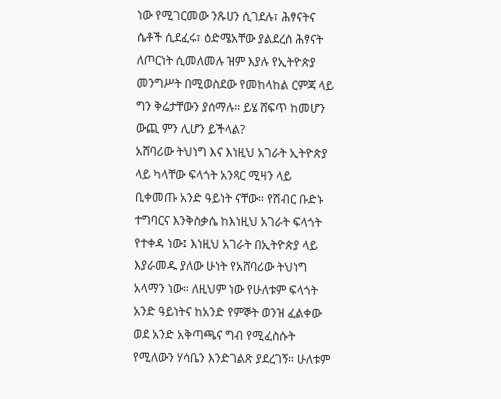ነው የሚገርመው ንጹሀን ሲገደሉ፣ ሕፃናትና ሴቶች ሲደፈሩ፣ ዕድሜአቸው ያልደረሰ ሕፃናት ለጦርነት ሲመለመሉ ዝም እያሉ የኢትዮጵያ መንግሥት በሚወስደው የመከላከል ርምጃ ላይ ግን ቅሬታቸውን ያሰማሉ። ይሄ ሸፍጥ ከመሆን ውጪ ምን ሊሆን ይችላል?
አሸባሪው ትህነግ እና እነዚህ አገራት ኢትዮጵያ ላይ ካላቸው ፍላጎት አንጻር ሚዛን ላይ ቢቀመጡ አንድ ዓይነት ናቸው። የሽብር ቡድኑ ተግባርና እንቅስቃሴ ከእነዚህ አገራት ፍላጎት የተቀዳ ነው፤ እነዚህ አገራት በኢትዮጵያ ላይ እያራመዱ ያለው ሁነት የአሸባሪው ትህነግ አላማን ነው። ለዚህም ነው የሁለቱም ፍላጎት አንድ ዓይነትና ከአንድ የምኞት ወንዝ ፈልቀው ወደ አንድ አቅጣጫና ግብ የሚፈስሱት የሚለውን ሃሳቤን እንድገልጽ ያደረገኝ። ሁለቱም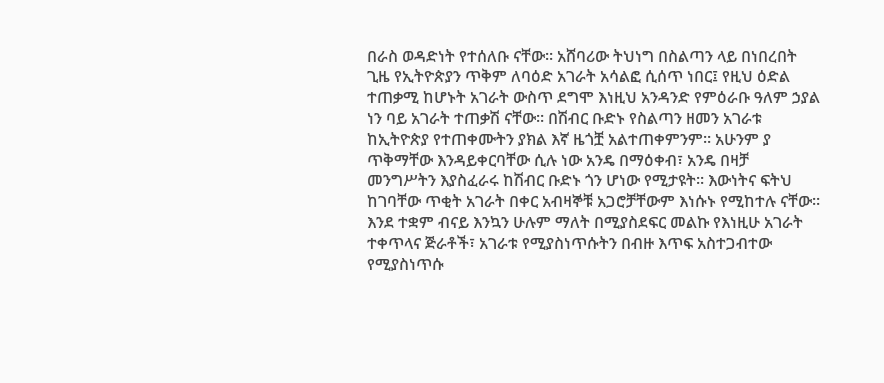በራስ ወዳድነት የተሰለቡ ናቸው። አሸባሪው ትህነግ በስልጣን ላይ በነበረበት ጊዜ የኢትዮጵያን ጥቅም ለባዕድ አገራት አሳልፎ ሲሰጥ ነበር፤ የዚህ ዕድል ተጠቃሚ ከሆኑት አገራት ውስጥ ደግሞ እነዚህ አንዳንድ የምዕራቡ ዓለም ኃያል ነን ባይ አገራት ተጠቃሽ ናቸው። በሽብር ቡድኑ የስልጣን ዘመን አገራቱ ከኢትዮጵያ የተጠቀሙትን ያክል እኛ ዜጎቿ አልተጠቀምንም። አሁንም ያ ጥቅማቸው እንዳይቀርባቸው ሲሉ ነው አንዴ በማዕቀብ፣ አንዴ በዛቻ መንግሥትን እያስፈራሩ ከሽብር ቡድኑ ጎን ሆነው የሚታዩት። እውነትና ፍትህ ከገባቸው ጥቂት አገራት በቀር አብዛኞቹ አጋሮቻቸውም እነሱኑ የሚከተሉ ናቸው። እንደ ተቋም ብናይ እንኳን ሁሉም ማለት በሚያስደፍር መልኩ የእነዚሁ አገራት ተቀጥላና ጅራቶች፣ አገራቱ የሚያስነጥሱትን በብዙ እጥፍ አስተጋብተው የሚያስነጥሱ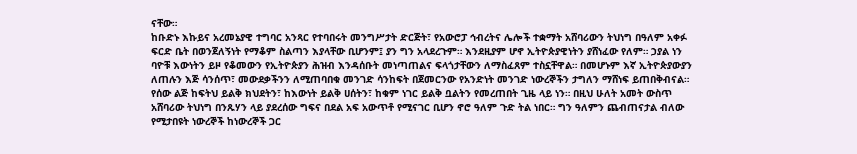ናቸው።
ከቡድኑ እኩይና አረመኔያዊ ተግባር አንጻር የተባበሩት መንግሥታት ድርጅት፣ የአውሮፓ ኅብረትና ሌሎች ተቋማት አሸባሪውን ትህነግ በዓለም አቀፉ ፍርድ ቤት በወንጀለኝነት የማቆም ስልጣን እያላቸው ቢሆንም፤ ያን ግን አላደረጉም። እንደዚያም ሆኖ ኢትዮጵያዊነትን ያሸነፈው የለም። ኃያል ነን ባዮቹ እውነትን ይዞ የቆመውን የኢትዮጵያን ሕዝብ እንዳሰቡት መነጣጠልና ፍላጎታቸውን ለማስፈጸም ተስኗቸዋል። በመሆኑም እኛ ኢትዮጵያውያን ለጠሉን እጅ ሳንሰጥ፣ መውደቃችንን ለሚጠባበቁ መንገድ ሳንከፍት በጀመርንው የአንድነት መንገድ ነውረኞችን ታግለን ማሸነፍ ይጠበቅብናል። የሰው ልጅ ከፍትህ ይልቅ ክህደትን፣ ከእውነት ይልቅ ሀሰትን፣ ከቁም ነገር ይልቅ ቧልትን የመረጠበት ጊዜ ላይ ነን። በዚህ ሁለት አመት ውስጥ አሸባሪው ትህነግ በንጹሃን ላይ ያደረሰው ግፍና በደል አፍ አውጥቶ የሚናገር ቢሆን ኖሮ ዓለም ጉድ ትል ነበር። ግን ዓለምን ጨብጠናታል ብለው የሚታበዩት ነውረኞች ከነውረኞች ጋር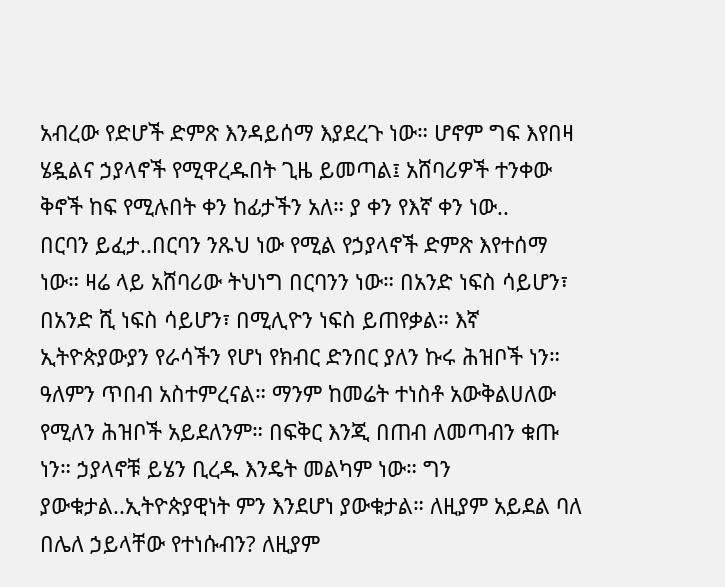አብረው የድሆች ድምጽ እንዳይሰማ እያደረጉ ነው። ሆኖም ግፍ እየበዛ ሄዷልና ኃያላኖች የሚዋረዱበት ጊዜ ይመጣል፤ አሸባሪዎች ተንቀው ቅኖች ከፍ የሚሉበት ቀን ከፊታችን አለ። ያ ቀን የእኛ ቀን ነው..
በርባን ይፈታ..በርባን ንጹህ ነው የሚል የኃያላኖች ድምጽ እየተሰማ ነው። ዛሬ ላይ አሸባሪው ትህነግ በርባንን ነው። በአንድ ነፍስ ሳይሆን፣ በአንድ ሺ ነፍስ ሳይሆን፣ በሚሊዮን ነፍስ ይጠየቃል። እኛ ኢትዮጵያውያን የራሳችን የሆነ የክብር ድንበር ያለን ኩሩ ሕዝቦች ነን። ዓለምን ጥበብ አስተምረናል። ማንም ከመሬት ተነስቶ አውቅልሀለው የሚለን ሕዝቦች አይደለንም። በፍቅር እንጂ በጠብ ለመጣብን ቁጡ ነን። ኃያላኖቹ ይሄን ቢረዱ እንዴት መልካም ነው። ግን ያውቁታል..ኢትዮጵያዊነት ምን እንደሆነ ያውቁታል። ለዚያም አይደል ባለ በሌለ ኃይላቸው የተነሱብን? ለዚያም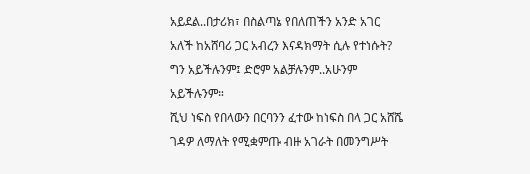አይደል..በታሪክ፣ በስልጣኔ የበለጠችን አንድ አገር አለች ከአሸባሪ ጋር አብረን እናዳክማት ሲሉ የተነሱት? ግን አይችሉንም፤ ድሮም አልቻሉንም..አሁንም አይችሉንም።
ሺህ ነፍስ የበላውን በርባንን ፈተው ከነፍስ በላ ጋር አሸሼ ገዳዎ ለማለት የሚቋምጡ ብዙ አገራት በመንግሥት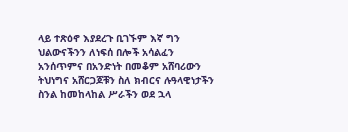ላይ ተጽዕኖ እያደረጉ ቢገኙም እኛ ግን ህልውናችንን ለነፍሰ በሎች አሳልፈን አንሰጥምና በአንድነት በመቆም አሸባሪውን ትህነግና አሸርጋጆቹን ስለ ክብርና ሉዓላዊነታችን ስንል ከመከላከል ሥራችን ወደ ኋላ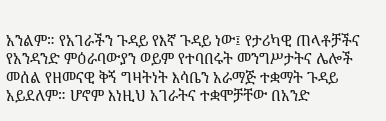አንልም። የአገራችን ጉዳይ የእኛ ጉዳይ ነው፤ የታሪካዊ ጠላቶቻችና የአንዳንድ ምዕራባውያን ወይም የተባበሩት መንግሥታትና ሌሎች መሰል የዘመናዊ ቅኝ ግዛትነት እሳቤን አራማጅ ተቋማት ጉዳይ አይደለም። ሆኖም እነዚህ አገራትና ተቋሞቻቸው በአንድ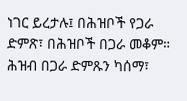ነገር ይረታሉ፤ በሕዝቦች የጋራ ድምጽ፣ በሕዝቦች በጋራ መቆም። ሕዝብ በጋራ ድምጹን ካሰማ፣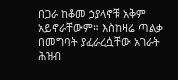በጋራ ከቆመ ኃያላኖቹ አቅም አይኖራቸውም። እስከዛሬ ጣልቃ በመግባት ያፈራረሷቸው አገራት ሕዝብ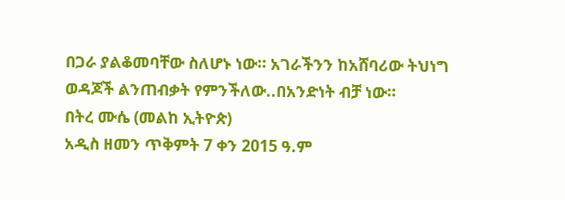በጋራ ያልቆመባቸው ስለሆኑ ነው። አገራችንን ከአሸባሪው ትህነግ ወዳጆች ልንጠብቃት የምንችለው..በአንድነት ብቻ ነው።
በትረ ሙሴ (መልከ ኢትዮጵ)
አዲስ ዘመን ጥቅምት 7 ቀን 2015 ዓ.ም